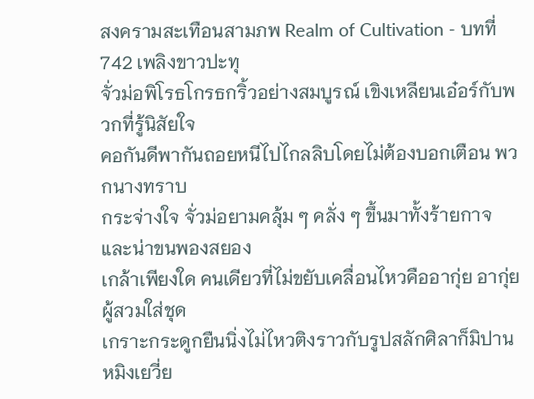สงครามสะเทือนสามภพ Realm of Cultivation - บทที่ 742 เพลิงขาวปะทุ
จั่วม่อพิโรธโกรธกริ้วอย่างสมบูรณ์ เขิงเหลียนเอ๋อร์กับพวกที่รู้นิสัยใจ
คอกันดีพากันถอยหนีไปไกลลิบโดยไม่ต้องบอกเตือน พวกนางทราบ
กระจ่างใจ จั่วม่อยามคลุ้ม ๆ คลั่ง ๆ ขึ้นมาทั้งร้ายกาจและน่าขนพองสยอง
เกล้าเพียงใด คนเดียวที่ไม่ขยับเคลื่อนไหวคืออากุ่ย อากุ่ยผู้สวมใส่ชุด
เกราะกระดูกยืนนิ่งไม่ไหวติงราวกับรูปสลักศิลาก็มิปาน
หมิงเยวี่ย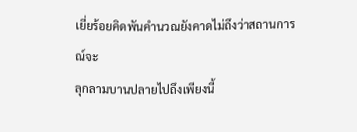เยี่ยร้อยคิดพันคำนวณยังคาดไม่ถึงว่าสถานการณ์จะ
ลุกลามบานปลายไปถึงเพียงนี้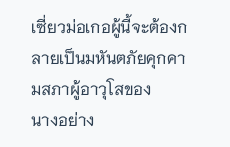เซี่ยวม่อเกอผู้นี้จะต้องกลายเป็นมหันตภัยคุกคามสภาผู้อาวุโสของ
นางอย่าง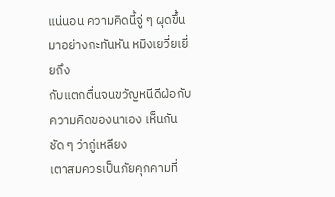แน่นอน ความคิดนี้จู่ ๆ ผุดขึ้นมาอย่างกะทันหัน หมิงเยวี่ยเยี่ยถึง
กับแตกตื่นจนขวัญหนีดีฝ่อกับความคิดของนาเอง เห็นกันชัด ๆ ว่ากู่เหลียง
เตาสมควรเป็นภัยคุกคามที่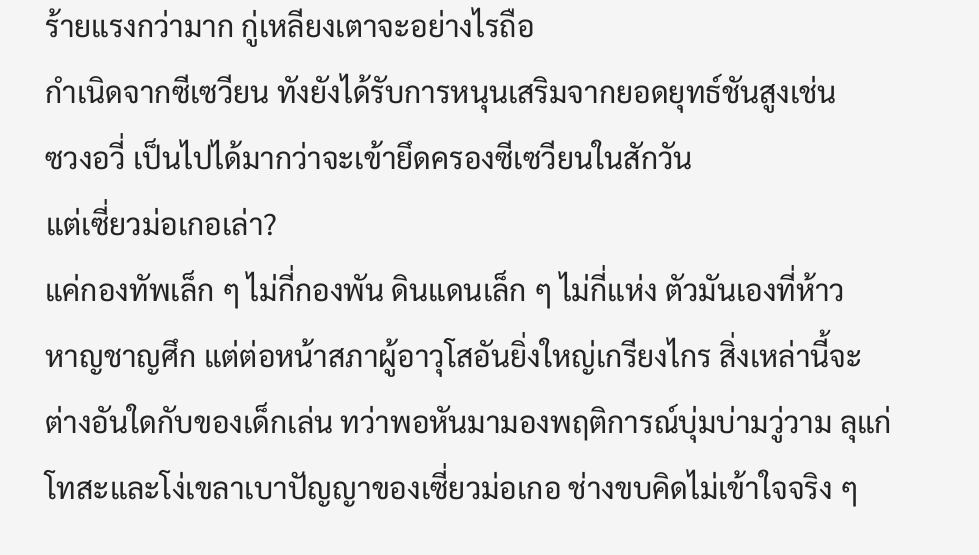ร้ายแรงกว่ามาก กู่เหลียงเตาจะอย่างไรถือ
กำเนิดจากซีเซวียน ทังยังได้รับการหนุนเสริมจากยอดยุทธ์ชันสูงเช่น
ซวงอวี่ เป็นไปได้มากว่าจะเข้ายึดครองซีเซวียนในสักวัน
แต่เซี่ยวม่อเกอเล่า?
แค่กองทัพเล็ก ๆ ไม่กี่กองพัน ดินแดนเล็ก ๆ ไม่กี่แห่ง ตัวมันเองที่ห้าว
หาญชาญศึก แต่ต่อหน้าสภาผู้อาวุโสอันยิ่งใหญ่เกรียงไกร สิ่งเหล่านี้จะ
ต่างอันใดกับของเด็กเล่น ทว่าพอหันมามองพฤติการณ์บุ่มบ่ามวู่วาม ลุแก่
โทสะและโง่เขลาเบาปัญญาของเซี่ยวม่อเกอ ช่างขบคิดไม่เข้าใจจริง ๆ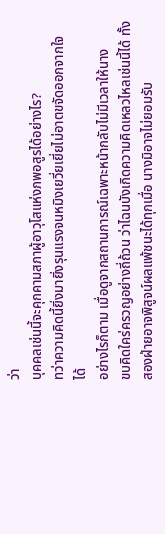ว่า
บุคคลเช่นนี้จะคุกคามสภาผู้อาวุโสแห่งภพอสูรได้อย่างไร?
ทว่าความคิดนี้ยิ่งมายิ่งรุนแรงจนหมิงเยวี่ยเยี่ยไม่อาตขจัดออกจากใจ
ได้
อย่างไรก็ตาม เมื่อดูจากสถานการณ์เฉพาะหน้ากลับไม่มีเวลาให้นาง
ขบคิดใคร่ครวญอย่างถี่ถ้วน ว่าไฉนบังเกิดความคิดเหลวไหลเช่นนี้ได้ ทั้ง
สองฝ่ายอาจพิสูจน์ผลแพ้ชนะได้ทุกเมื่อ นางมิอาจไม่ยอมรับ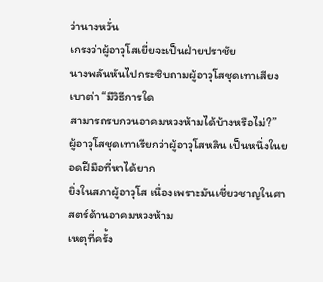ว่านางหวั่น
เกรงว่าผู้อาวุโสเยี่ยจะเป็นฝ่ายปราชัย
นางพลันหันไปกระซิบถามผู้อาวุโสชุดเทาเสียงเบาต่า “มีวิธีการใด
สามารถรบกวนอาคมหวงห้ามได้บ้างหรือไม่?”
ผู้อาวุโสชุดเทาเรียกว่าผู้อาวุโสหลิน เป็นหนึ่งในยอดฝีมือที่หาได้ยาก
ยิ่งในสภาผู้อาวุโส เนื่องเพราะมันเชี่ยวชาญในศาสตร์ด้านอาคมหวงห้าม
เหตุที่ครั้ง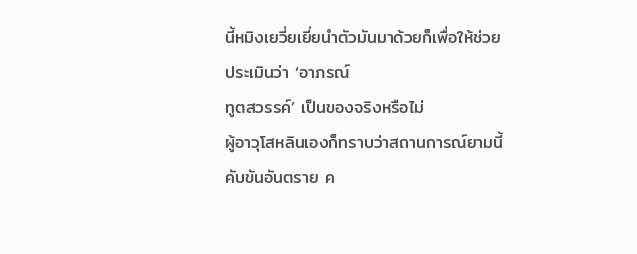นี้หมิงเยวี่ยเยี่ยนำตัวมันมาด้วยก็เพื่อให้ช่วยประเมินว่า ‘อาภรณ์
ทูตสวรรค์’ เป็นของจริงหรือไม่
ผู้อาวุโสหลินเองก็ทราบว่าสถานการณ์ยามนี้คับขันอันตราย ค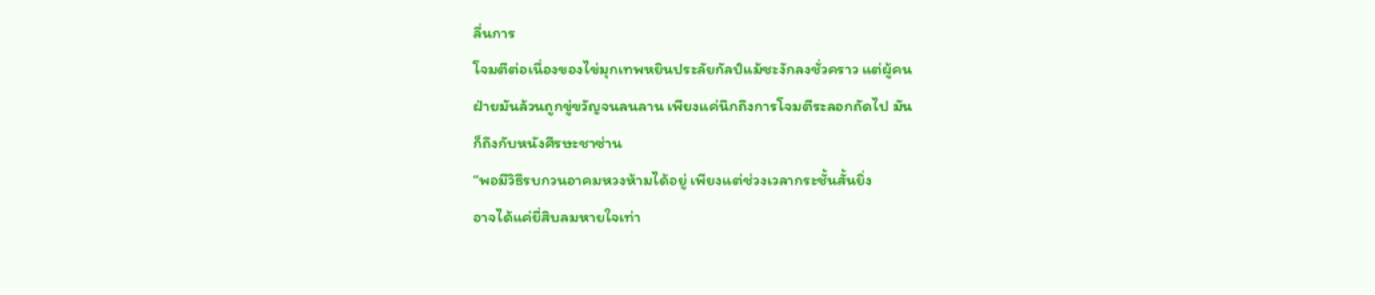ลื่นการ
โจมตีต่อเนื่องของไข่มุกเทพหยินประลัยกัลป์แม้ชะงักลงชั่วคราว แต่ผู้คน
ฝ่ายมันล้วนถูกขู่ขวัญจนลนลาน เพียงแค่นึกถึงการโจมตีระลอกถัดไป มัน
ก็ถึงกับหนังศีรษะชาซ่าน
“พอมีวิธีรบกวนอาคมหวงห้ามได้อยู่ เพียงแต่ช่วงเวลากระชั้นสั้นยิ่ง
อาจได้แค่ยี่สิบลมหายใจเท่า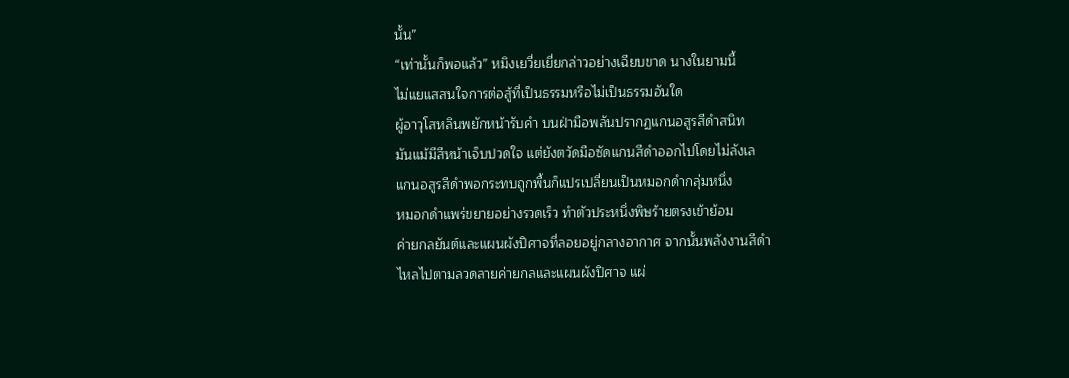นั้น”
“เท่านั้นก็พอแล้ว” หมิงเยวี่ยเยี่ยกล่าวอย่างเฉียบขาด นางในยามนี้
ไม่แยแสสนใจการต่อสู้ที่เป็นธรรมหรือไม่เป็นธรรมอันใด
ผู้อาวุโสหลินพยักหน้ารับคำ บนฝ่ามือพลันปรากฏแกนอสูรสีดำสนิท
มันแม้มีสีหน้าเจ็บปวดใจ แต่ยังตวัดมือซัดแกนสีดำออกไปโดยไม่ลังเล
แกนอสูรสีดำพอกระทบถูกพื้นก็แปรเปลี่ยนเป็นหมอกดำกลุ่มหนึ่ง
หมอกดำแพร่ขยายอย่างรวดเร็ว ทำตัวประหนึ่งพิษร้ายตรงเข้าย้อม
ค่ายกลยันต์และแผนผังปิศาจที่ลอยอยู่กลางอากาศ จากนั้นพลังงานสีดำ
ไหลไปตามลวดลายค่ายกลและแผนผังปิศาจ แผ่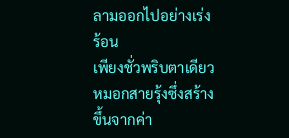ลามออกไปอย่างเร่งร้อน
เพียงชั่วพริบตาเดียว หมอกสายรุ้งซึ่งสร้างขึ้นจากค่า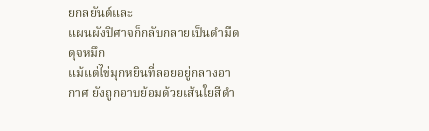ยกลยันต์และ
แผนผังปิศาจก็กลับกลายเป็นดำมืดดุจหมึก
แม้แต่ไข่มุกหยินที่ลอยอยู่กลางอากาศ ยังถูกอาบย้อมด้วยเส้นใยสีดำ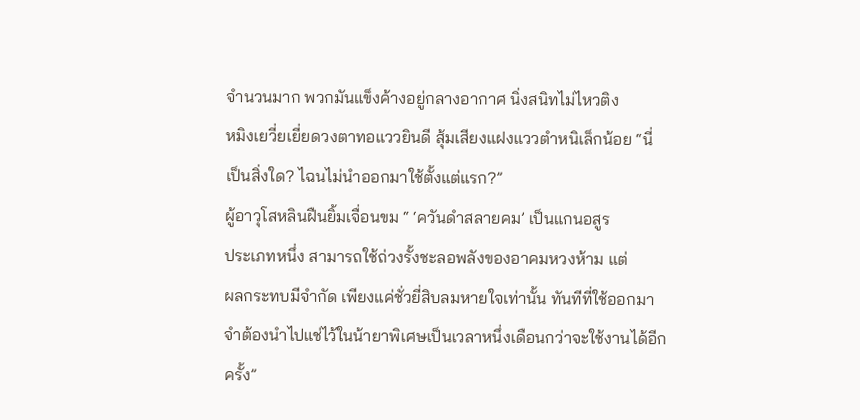จำนวนมาก พวกมันแข็งค้างอยู่กลางอากาศ นิ่งสนิทไม่ไหวติง
หมิงเยวี่ยเยี่ยดวงตาทอแววยินดี สุ้มเสียงแฝงแววตำหนิเล็กน้อย “นี่
เป็นสิ่งใด? ไฉนไม่นำออกมาใช้ตั้งแต่แรก?”
ผู้อาวุโสหลินฝืนยิ้มเจื่อนขม “ ‘ควันดำสลายคม’ เป็นแกนอสูร
ประเภทหนึ่ง สามารถใช้ถ่วงรั้งชะลอพลังของอาคมหวงห้าม แต่
ผลกระทบมีจำกัด เพียงแค่ชั่วยี่สิบลมหายใจเท่านั้น ทันทีที่ใช้ออกมา
จำต้องนำไปแช่ไว้ในน้ายาพิเศษเป็นเวลาหนึ่งเดือนกว่าจะใช้งานได้อีก
ครั้ง”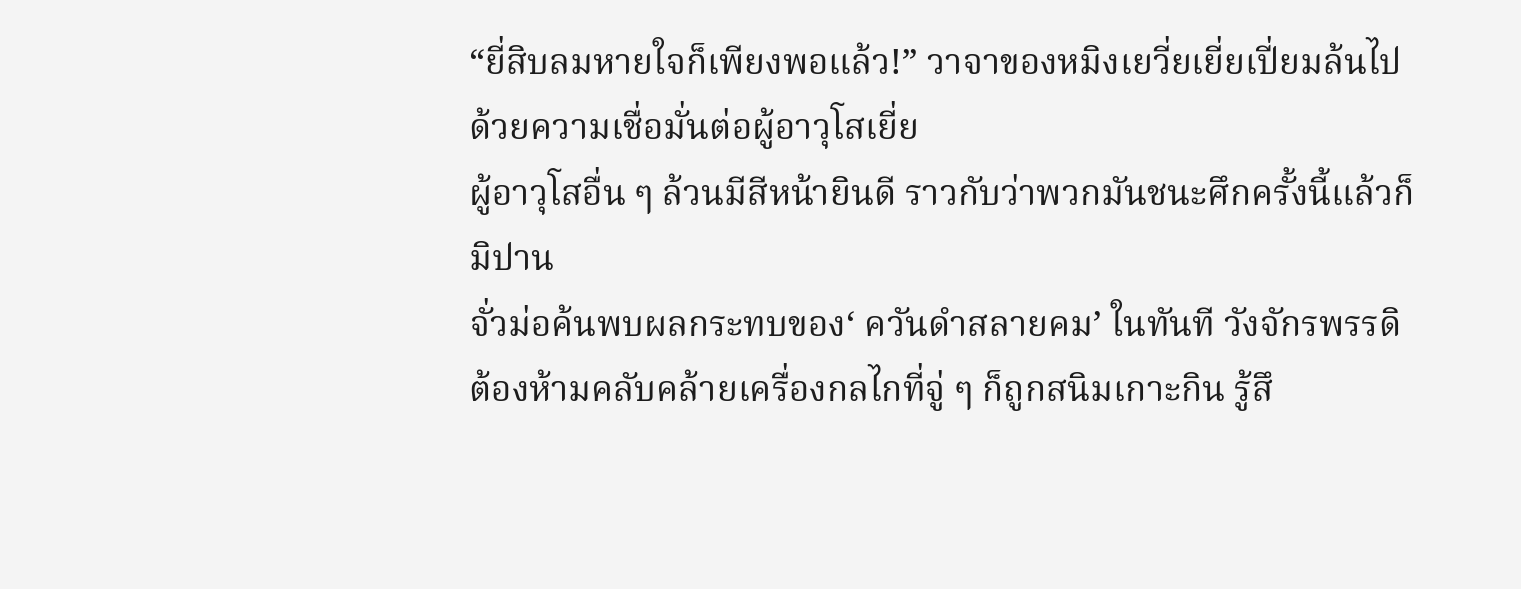“ยี่สิบลมหายใจก็เพียงพอแล้ว!” วาจาของหมิงเยวี่ยเยี่ยเปี่ยมล้นไป
ด้วยความเชื่อมั่นต่อผู้อาวุโสเยี่ย
ผู้อาวุโสอื่น ๆ ล้วนมีสีหน้ายินดี ราวกับว่าพวกมันชนะศึกครั้งนี้แล้วก็
มิปาน
จั่วม่อค้นพบผลกระทบของ‘ ควันดำสลายคม’ ในทันที วังจักรพรรดิ
ต้องห้ามคลับคล้ายเครื่องกลไกที่จู่ ๆ ก็ถูกสนิมเกาะกิน รู้สึ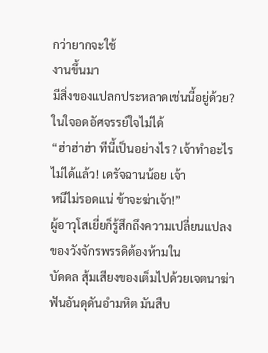กว่ายากจะใช้
งานขึ้นมา
มีสิ่งของแปลกประหลาดเช่นนี้อยู่ด้วย? ในใจอดอัศจรรย์ใจไม่ได้
“ฮ่าฮ่าฮ่า ทีนี้เป็นอย่างไร? เจ้าทำอะไรไม่ได้แล้ว! เดรัจฉานน้อย เจ้า
หนีไม่รอดแน่ ข้าจะฆ่าเจ้า!”
ผู้อาวุโสเยี่ยก็รู้สึกถึงความเปลี่ยนแปลงของวังจักรพรรดิต้องห้ามใน
บัดดล สุ้มเสียงของเต็มไปด้วยเจตนาฆ่าฟันอันดุดันอำมหิต มันสืบ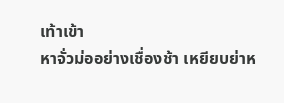เท้าเข้า
หาจั่วม่ออย่างเชื่องช้า เหยียบย่าห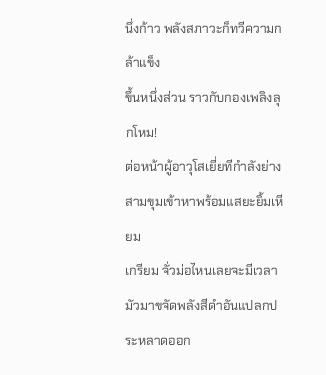นึ่งก้าว พลังสภาวะก็ทวีความกล้าแข็ง
ขึ้นหนึ่งส่วน ราวกับกองเพลิงลุกโหม!
ต่อหน้าผู้อาวุโสเยี่ยทีกำลังย่างสามขุมเข้าหาพร้อมแสยะยิ้มเหียม
เกรียม จั่วม่อไหนเลยจะมีเวลามัวมาขจัดพลังสีดำอันแปลกประหลาดออก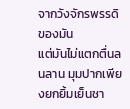จากวังจักรพรรดิของมัน
แต่มันไม่แตกตื่นลนลาน มุมปากเพียงยกยิ้มเย็นชา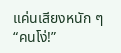แค่นเสียงหนัก ๆ
“คนโง่!”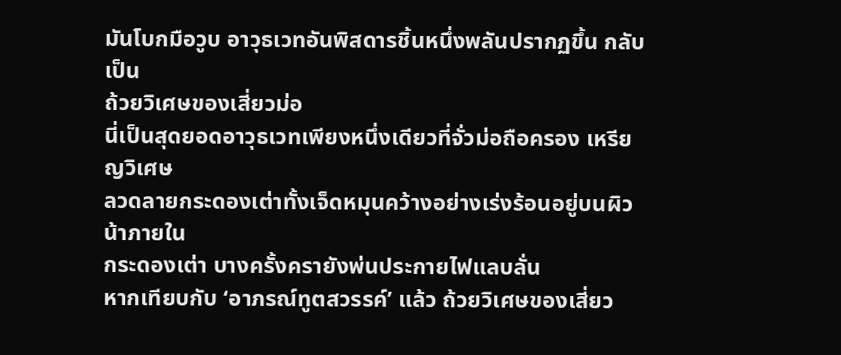มันโบกมือวูบ อาวุธเวทอันพิสดารชิ้นหนึ่งพลันปรากฏขึ้น กลับเป็น
ถ้วยวิเศษของเสี่ยวม่อ
นี่เป็นสุดยอดอาวุธเวทเพียงหนึ่งเดียวที่จั่วม่อถือครอง เหรียญวิเศษ
ลวดลายกระดองเต่าทั้งเจ็ดหมุนคว้างอย่างเร่งร้อนอยู่บนผิวน้าภายใน
กระดองเต่า บางครั้งครายังพ่นประกายไฟแลบลั่น
หากเทียบกับ ‘อาภรณ์ทูตสวรรค์’ แล้ว ถ้วยวิเศษของเสี่ยว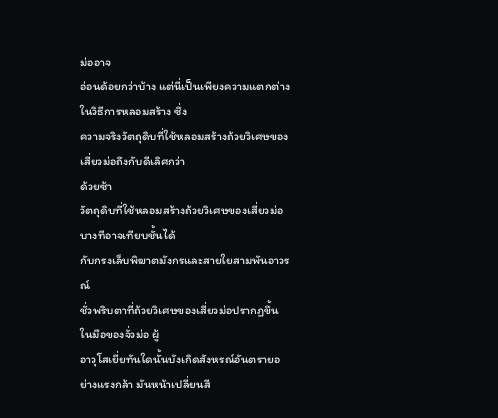ม่ออาจ
อ่อนด้อยกว่าบ้าง แต่นี่เป็นเพียงความแตกต่างในวิธีการหลอมสร้าง ซึ่ง
ความจริงวัตถุดิบที่ใช้หลอมสร้างถ้วยวิเศษของเสี่ยวม่อถึงกับดีเลิศกว่า
ด้วยซ้า
วัตถุดิบที่ใช้หลอมสร้างถ้วยวิเศษของเสี่ยวม่อ บางทีอาจเทียบชั้นได้
กับกรงเล็บพิฆาตมังกรและสายใยสามพันอาวรณ์
ชั่วพริบตาที่ถ้วยวิเศษของเสี่ยวม่อปรากฏขึ้นในมือของจั่วม่อ ผู้
อาวุโสเยี่ยทันใดนั้นบังเกิดสังหรณ์อันตรายอย่างแรงกล้า มันหน้าเปลี่ยนสี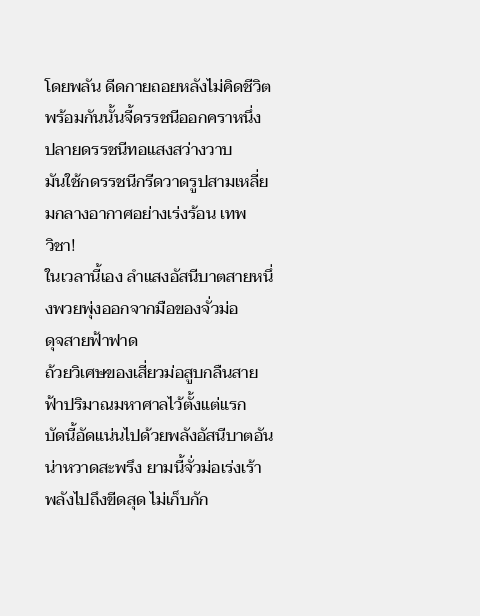โดยพลัน ดีดกายถอยหลังไม่คิดชีวิต พร้อมกันนั้นจี้ดรรชนีออกคราหนึ่ง
ปลายดรรชนีทอแสงสว่างวาบ
มันใช้กดรรชนีกรีดวาดรูปสามเหลี่ยมกลางอากาศอย่างเร่งร้อน เทพ
วิชา!
ในเวลานี้เอง ลำแสงอัสนีบาตสายหนึ่งพวยพุ่งออกจากมือของจั่วม่อ
ดุจสายฟ้าฟาด
ถ้วยวิเศษของเสี่ยวม่อสูบกลืนสายฟ้าปริมาณมหาศาลไว้ตั้งแต่แรก
บัดนี้อัดแน่นไปด้วยพลังอัสนีบาตอันน่าหวาดสะพรึง ยามนี้จั่วม่อเร่งเร้า
พลังไปถึงขีดสุด ไม่เก็บกัก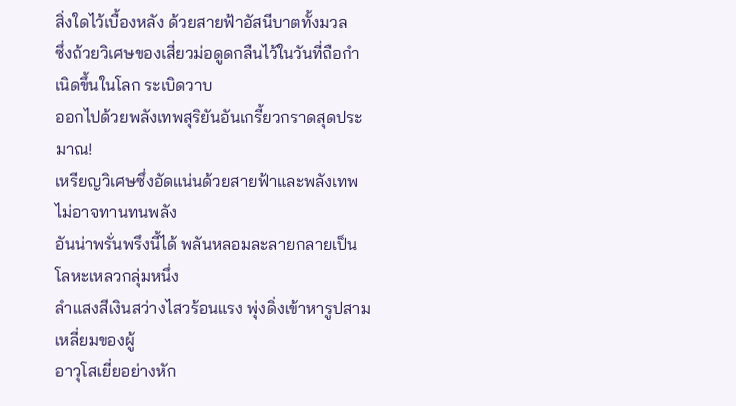สิ่งใดไว้เบื้องหลัง ด้วยสายฟ้าอัสนีบาตทั้งมวล
ซึ่งถ้วยวิเศษของเสี่ยวม่อดูดกลืนไว้ในวันที่ถือกำเนิดขึ้นในโลก ระเบิดวาบ
ออกไปด้วยพลังเทพสุริยันอันเกรี้ยวกราดสุดประมาณ!
เหรียญวิเศษซึ่งอัดแน่นด้วยสายฟ้าและพลังเทพไม่อาจทานทนพลัง
อันน่าพรั่นพรึงนี้ได้ พลันหลอมละลายกลายเป็นโลหะเหลวกลุ่มหนึ่ง
ลำแสงสีเงินสว่างไสวร้อนแรง พุ่งดิ่งเข้าหารูปสามเหลี่ยมของผู้
อาวุโสเยี่ยอย่างหัก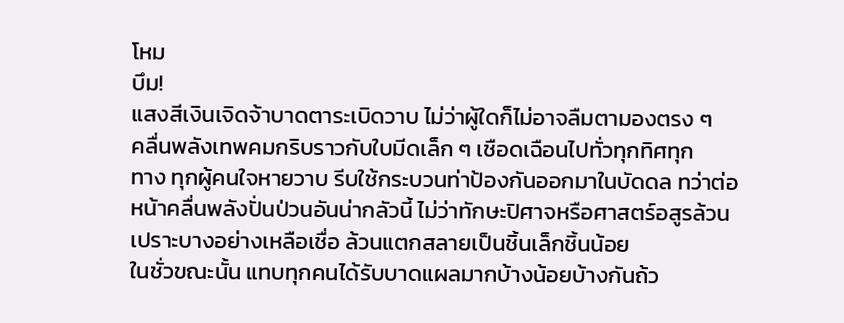โหม
บึม!
แสงสีเงินเจิดจ้าบาดตาระเบิดวาบ ไม่ว่าผู้ใดก็ไม่อาจลืมตามองตรง ๆ
คลื่นพลังเทพคมกริบราวกับใบมีดเล็ก ๆ เชือดเฉือนไปทั่วทุกทิศทุก
ทาง ทุกผู้คนใจหายวาบ รีบใช้กระบวนท่าป้องกันออกมาในบัดดล ทว่าต่อ
หน้าคลื่นพลังปั่นป่วนอันน่ากลัวนี้ ไม่ว่าทักษะปิศาจหรือศาสตร์อสูรล้วน
เปราะบางอย่างเหลือเชื่อ ล้วนแตกสลายเป็นชิ้นเล็กชิ้นน้อย
ในชั่วขณะนั้น แทบทุกคนได้รับบาดแผลมากบ้างน้อยบ้างกันถ้ว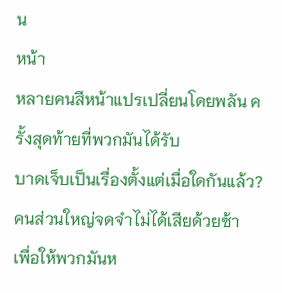น
หน้า
หลายคนสีหน้าแปรเปลี่ยนโดยพลัน ครั้งสุดท้ายที่พวกมันได้รับ
บาดเจ็บเป็นเรื่องตั้งแต่เมื่อใดกันแล้ว? คนส่วนใหญ่จดจำไม่ได้เสียด้วยซ้า
เพื่อให้พวกมันห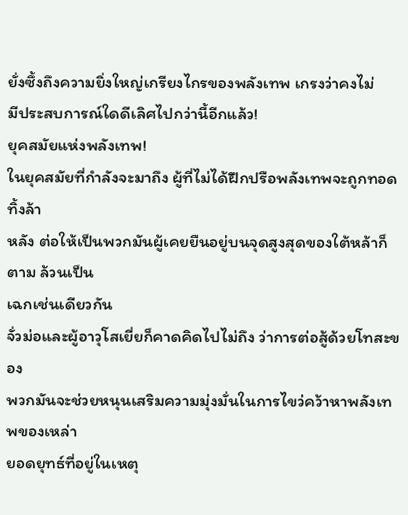ยั่งซึ้งถึงความยิ่งใหญ่เกรียงไกรของพลังเทพ เกรงว่าคงไม่
มีประสบการณ์ใดดีเลิศไปกว่านี้อีกแล้ว!
ยุคสมัยแห่งพลังเทพ!
ในยุคสมัยที่กำลังจะมาถึง ผู้ที่ไม่ได้ฝึกปรือพลังเทพจะถูกทอดทิ้งล้า
หลัง ต่อให้เป็นพวกมันผู้เคยยืนอยู่บนจุดสูงสุดของใต้หล้าก็ตาม ล้วนเป็น
เฉกเช่นเดียวกัน
จั่วม่อและผู้อาวุโสเยี่ยก็คาดคิดไปไม่ถึง ว่าการต่อสู้ด้วยโทสะของ
พวกมันจะช่วยหนุนเสริมความมุ่งมั่นในการไขว่คว้าหาพลังเทพของเหล่า
ยอดยุทธ์ที่อยู่ในเหตุ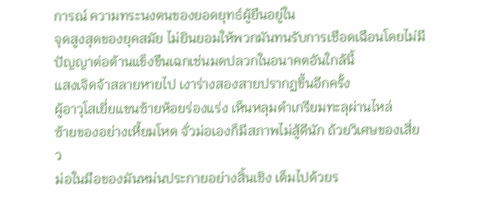การณ์ ความทระนงตนของยอดยุทธ์ผู้ยืนอยู่ใน
จุดสูงสุดของยุคสมัย ไม่ยินยอมให้พวกมันทนรับการเชือดเฉือนโดยไม่มี
ปัญญาต่อต้านแข็งขืนเฉกเช่นมดปลวกในอนาคตอันใกล้นี้
แสงเจิดจ้าสลายหายไป เงาร่างสองสายปรากฏขึ้นอีกครั้ง
ผู้อาวุโสเยี่ยแขนซ้ายห้อยร่องแร่ง เห็นหลุมดำเกรียมทะลุผ่านไหล่
ซ้ายของอย่างเหี้ยมโหด จั่วม่อเองก็มีสภาพไม่สู้ดีนัก ถ้วยวิเศษของเสี่ยว
ม่อในมือของมันหม่นประกายอย่างสิ้นเชิง เต็มไปด้วยร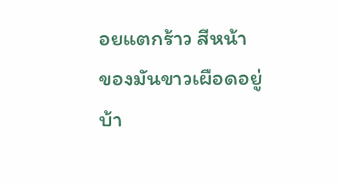อยแตกร้าว สีหน้า
ของมันขาวเผือดอยู่บ้า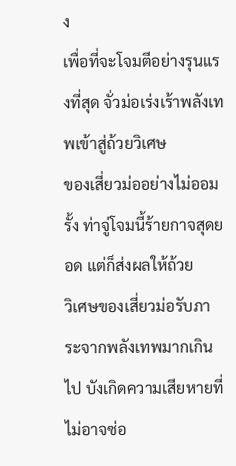ง
เพื่อที่จะโจมตีอย่างรุนแรงที่สุด จั่วม่อเร่งเร้าพลังเทพเข้าสู่ถ้วยวิเศษ
ของเสี่ยวม่ออย่างไม่ออมรั้ง ท่าจู่โจมนี้ร้ายกาจสุดยอด แต่ก็ส่งผลให้ถ้วย
วิเศษของเสี่ยวม่อรับภาระจากพลังเทพมากเกินไป บังเกิดความเสียหายที่
ไม่อาจซ่อ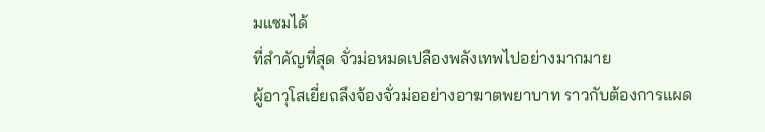มแซมได้
ที่สำคัญที่สุด จั่วม่อหมดเปลืองพลังเทพไปอย่างมากมาย
ผู้อาวุโสเยี่ยถลึงจ้องจั่วม่ออย่างอาฆาตพยาบาท ราวกับต้องการแผด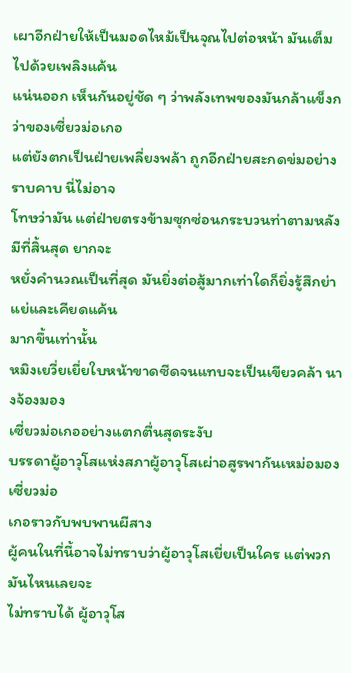เผาอีกฝ่ายให้เป็นมอดไหม้เป็นจุณไปต่อหน้า มันเต็มไปด้วยเพลิงแค้น
แน่นออก เห็นกันอยู่ชัด ๆ ว่าพลังเทพของมันกล้าแข็งกว่าของเซี่ยวม่อเกอ
แต่ยังตกเป็นฝ่ายเพลี่ยงพล้า ถูกอีกฝ่ายสะกดข่มอย่างราบคาบ นี่ไม่อาจ
โทษว่ามัน แต่ฝ่ายตรงข้ามซุกซ่อนกระบวนท่าตามหลังมีที่สิ้นสุด ยากจะ
หยั่งคำนวณเป็นที่สุด มันยิ่งต่อสู้มากเท่าใดก็ยิ่งรู้สึกย่าแย่และเคียดแค้น
มากขึ้นเท่านั้น
หมิงเยวี่ยเยี่ยใบหน้าขาดซีดจนแทบจะเป็นเขียวคล้า นางจ้องมอง
เซี่ยวม่อเกออย่างแตกตื่นสุดระงับ
บรรดาผู้อาวุโสแห่งสภาผู้อาวุโสเผ่าอสูรพากันเหม่อมองเซี่ยวม่อ
เกอราวกับพบพานผีสาง
ผู้คนในที่นี้อาจไม่ทราบว่าผู้อาวุโสเยี่ยเป็นใคร แต่พวกมันไหนเลยจะ
ไม่ทราบได้ ผู้อาวุโส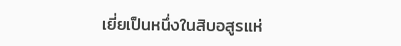เยี่ยเป็นหนึ่งในสิบอสูรแห่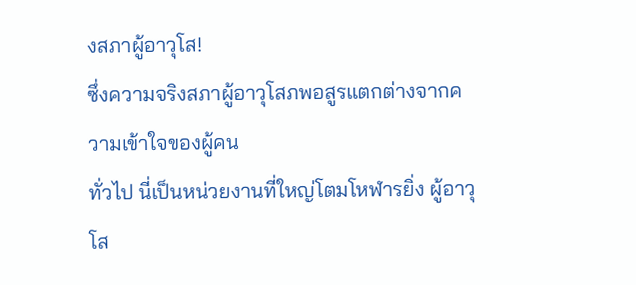งสภาผู้อาวุโส!
ซึ่งความจริงสภาผู้อาวุโสภพอสูรแตกต่างจากความเข้าใจของผู้คน
ทั่วไป นี่เป็นหน่วยงานที่ใหญ่โตมโหฬารยิ่ง ผู้อาวุโส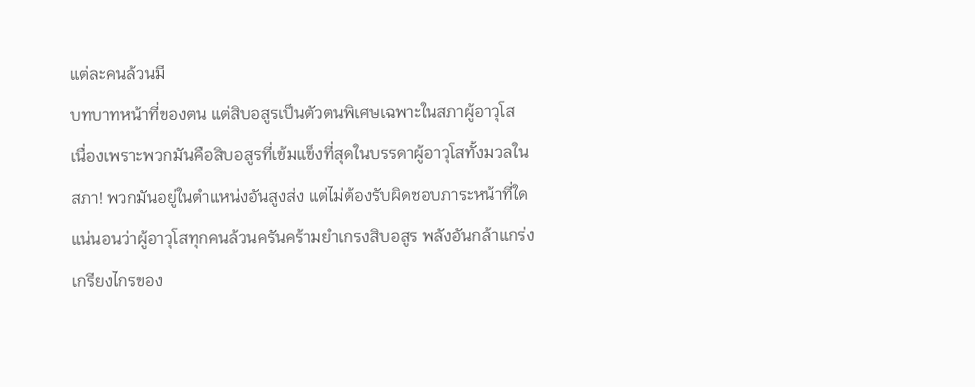แต่ละคนล้วนมี
บทบาทหน้าที่ของตน แต่สิบอสูรเป็นตัวตนพิเศษเฉพาะในสภาผู้อาวุโส
เนื่องเพราะพวกมันคือสิบอสูรที่เข้มแข็งที่สุดในบรรดาผู้อาวุโสทั้งมวลใน
สภา! พวกมันอยู่ในตำแหน่งอันสูงส่ง แต่ไม่ต้องรับผิดชอบภาระหน้าที่ใด
แน่นอนว่าผู้อาวุโสทุกคนล้วนครันคร้ามยำเกรงสิบอสูร พลังอันกล้าแกร่ง
เกรียงไกรของ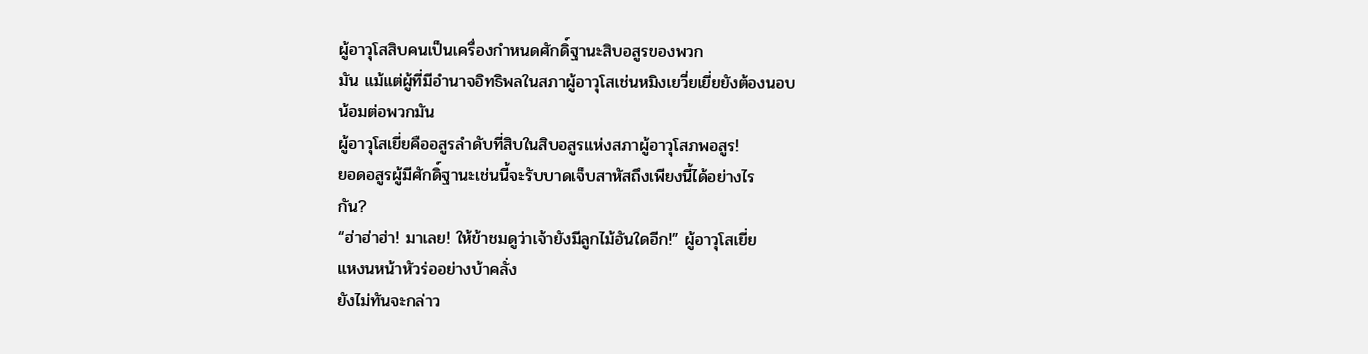ผู้อาวุโสสิบคนเป็นเครื่องกำหนดศักดิ์ฐานะสิบอสูรของพวก
มัน แม้แต่ผู้ที่มีอำนาจอิทธิพลในสภาผู้อาวุโสเช่นหมิงเยวี่ยเยี่ยยังต้องนอบ
น้อมต่อพวกมัน
ผู้อาวุโสเยี่ยคืออสูรลำดับที่สิบในสิบอสูรแห่งสภาผู้อาวุโสภพอสูร!
ยอดอสูรผู้มีศักดิ์ฐานะเช่นนี้จะรับบาดเจ็บสาหัสถึงเพียงนี้ได้อย่างไร
กัน?
“ฮ่าฮ่าฮ่า! มาเลย! ให้ข้าชมดูว่าเจ้ายังมีลูกไม้อันใดอีก!” ผู้อาวุโสเยี่ย
แหงนหน้าหัวร่ออย่างบ้าคลั่ง
ยังไม่ทันจะกล่าว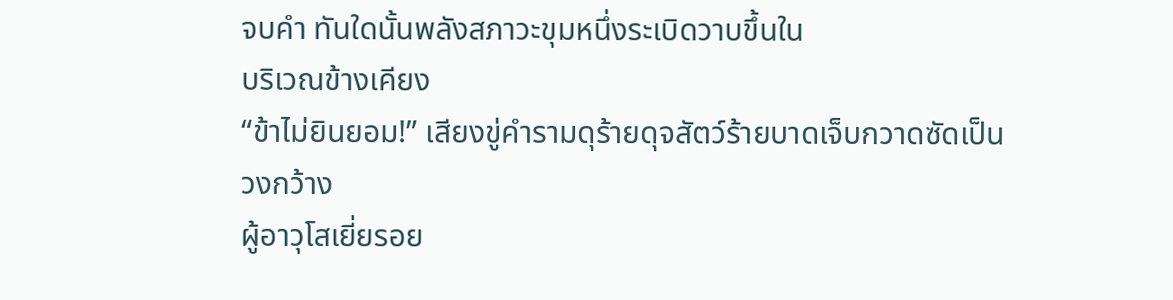จบคำ ทันใดนั้นพลังสภาวะขุมหนึ่งระเบิดวาบขึ้นใน
บริเวณข้างเคียง
“ข้าไม่ยินยอม!” เสียงขู่คำรามดุร้ายดุจสัตว์ร้ายบาดเจ็บกวาดซัดเป็น
วงกว้าง
ผู้อาวุโสเยี่ยรอย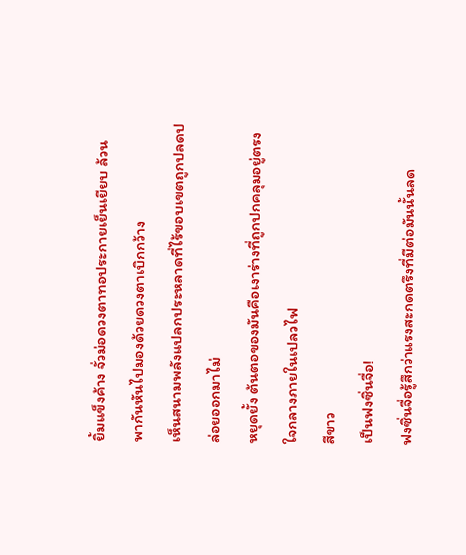ยิ้มแข็งค้าง จั่วม่อดวงตาทอประกายเย็นเยียบ ล้วน
พากันหันไปมองด้วยดวงตาเบิกกว้าง
เห็นสนามพลังแปลกประหลาดที่ไร้ขอบเขตถูกปลดปล่อยออกมาไม่
หยุดยั้ง ต้นตอของมันคือเงาร่างที่ถูกปกคลุมอยู่ตรงใจกลางภายในเปลวไฟ
สีขาว
เป็นฟงซิ่นจื่อ!
ฟงซิ่นจื่อรู้สึกว่าแรงสะกดตรึงที่มีต่อมันนั้นลด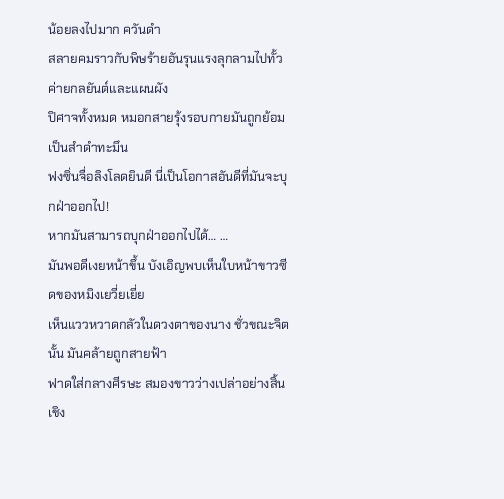น้อยลงไปมาก ควันดำ
สลายคมราวกับพิษร้ายอันรุนแรงลุกลามไปทั้วค่ายกลยันต์และแผนผัง
ปิศาจทั้งหมด หมอกสายรุ้งรอบกายมันถูกย้อมเป็นสำดำทะมึน
ฟงซิ่นจื่อลิงโลดยินดี นี่เป็นโอกาสอันดีที่มันจะบุกฝ่าออกไป!
หากมันสามารถบุกฝ่าออกไปได้… …
มันพอดีเงยหน้าขึ้น บังเอิญพบเห็นใบหน้าขาวซีดของหมิงเยวี่ยเยี่ย
เห็นแววหวาดกลัวในดวงตาของนาง ชั่วขณะจิตนั้น มันคล้ายถูกสายฟ้า
ฟาดใส่กลางศีรษะ สมองขาวว่างเปล่าอย่างสิ้นเชิง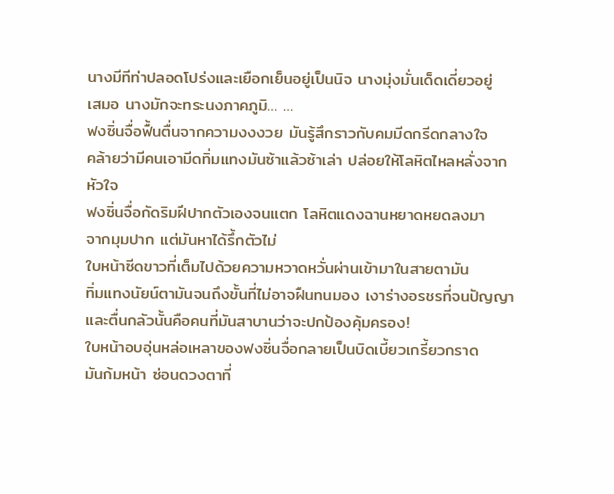นางมีทีท่าปลอดโปร่งและเยือกเย็นอยู่เป็นนิจ นางมุ่งมั่นเด็ดเดี่ยวอยู่
เสมอ นางมักจะทระนงภาคภูมิ… …
ฟงซิ่นจื่อฟื้นตื่นจากความงงงวย มันรู้สึกราวกับคมมีดกรีดกลางใจ
คล้ายว่ามีคนเอามีดทิ่มแทงมันซ้าแล้วซ้าเล่า ปล่อยให้โลหิตไหลหลั่งจาก
หัวใจ
ฟงซิ่นจื่อกัดริมฝีปากตัวเองจนแตก โลหิตแดงฉานหยาดหยดลงมา
จากมุมปาก แต่มันหาได้รึ้กตัวไม่
ใบหน้าซีดขาวที่เต็มไปด้วยความหวาดหวั่นผ่านเข้ามาในสายตามัน
ทิ่มแทงนัยน์ตามันจนถึงขั้นที่ไม่อาจฝืนทนมอง เงาร่างอรชรที่จนปัญญา
และตื่นกลัวนั้นคือคนที่มันสาบานว่าจะปกป้องคุ้มครอง!
ใบหน้าอบอุ่นหล่อเหลาของฟงซิ่นจื่อกลายเป็นบิดเบี้ยวเกรี้ยวกราด
มันก้มหน้า ซ่อนดวงตาที่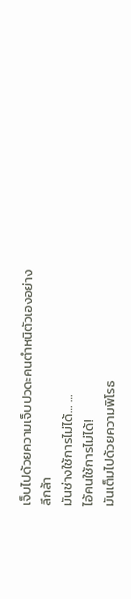เจ็บไปด้วยความเจ็บปวดะคนตำหนิตัวเองอย่าง
ลึกล้า
มันช่างใช้การไม่ได้… …
ไอ้คนใช้การไม่ได้!
มันเต็มไปด้วยความพิโรธ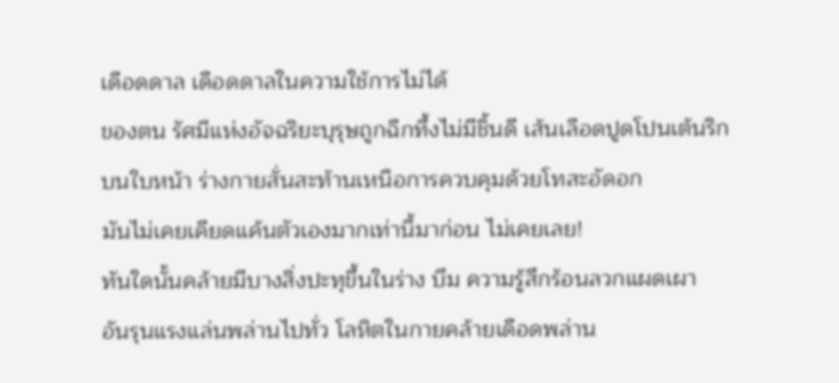เดือดดาล เดือดดาลในความใช้การไม่ได้
ของตน รัศมีแห่งอัจฉริยะบุรุษถูกฉีกทึ้งไม่มีชิ้นดี เส้นเลือดปูดโปนเต้นริก
บนใบหน้า ร่างกายสั่นสะท้านเหนือการควบคุมด้วยโทสะอัดอก
มันไม่เคยเคียดแค้นตัวเองมากเท่านี้มาก่อน ไม่เคยเลย!
ทันใดนั้นคล้ายมีบางสิ่งปะทุขึ้นในร่าง บึม ความรู้สึกร้อนลวกแผดเผา
อันรุนแรงแล่นพล่านไปทั่ว โลหิตในกายคล้ายเดือดพล่าน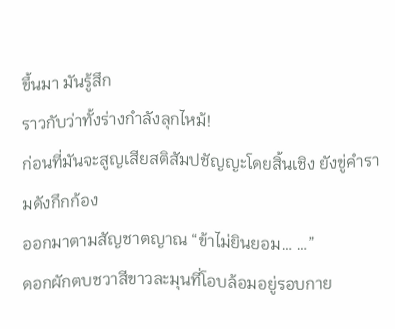ขึ้นมา มันรู้สึก
ราวกับว่าทั้งร่างกำลังลุกไหม้!
ก่อนที่มันจะสูญเสียสติสัมปชัญญะโดยสิ้นเชิง ยังขู่คำรามดังกึกก้อง
ออกมาตามสัญชาตญาณ “ข้าไม่ยินยอม… …”
ดอกผักตบชวาสีขาวละมุนที่โอบล้อมอยู่รอบกาย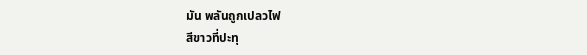มัน พลันถูกเปลวไฟ
สีขาวที่ปะทุ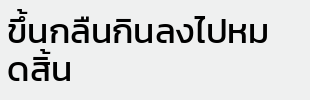ขึ้นกลืนกินลงไปหมดสิ้น